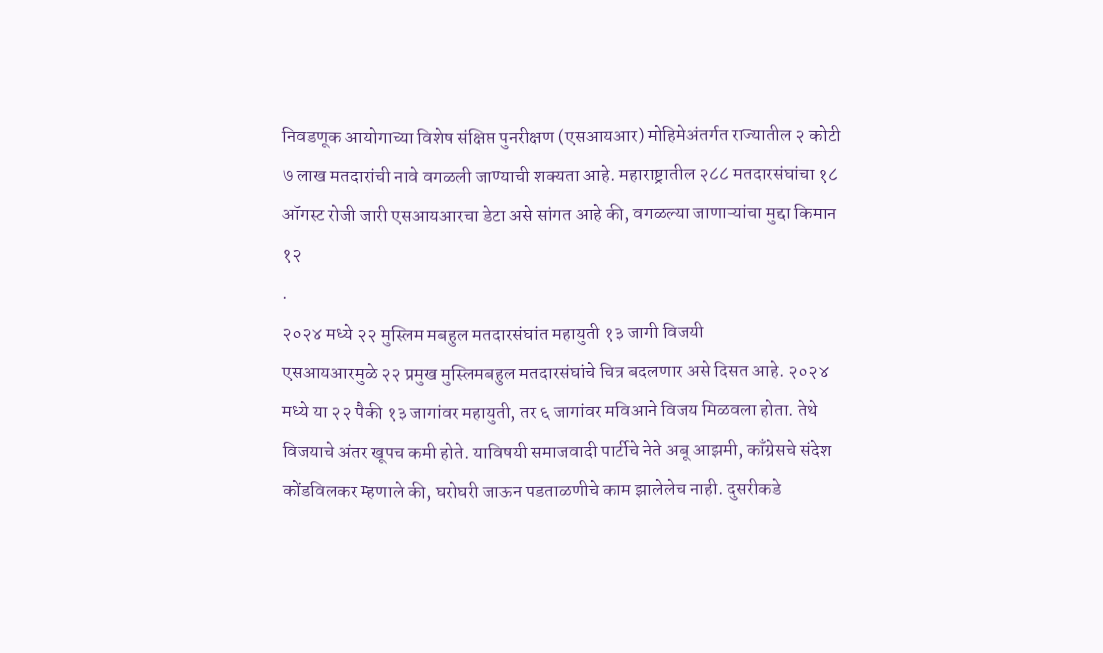निवडणूक आयोगाच्या विशेष संक्षिप्त पुनरीक्षण (एसआयआर) मोहिमेअंतर्गत राज्यातील २ कोटी ७ लाख मतदारांची नावे वगळली जाण्याची शक्यता आहे. महाराष्ट्रातील २८८ मतदारसंघांचा १८ ऑगस्ट रोजी जारी एसआयआरचा डेटा असे सांगत आहे की, वगळल्या जाणाऱ्यांचा मुद्दा किमान १२
.
२०२४ मध्ये २२ मुस्लिम मबहुल मतदारसंघांत महायुती १३ जागी विजयी
एसआयआरमुळे २२ प्रमुख मुस्लिमबहुल मतदारसंघांचे चित्र बदलणार असे दिसत आहे. २०२४ मध्ये या २२ पैकी १३ जागांवर महायुती, तर ६ जागांवर मविआने विजय मिळवला होता. तेथे विजयाचे अंतर खूपच कमी होते. याविषयी समाजवादी पार्टीचे नेते अबू आझमी, काँग्रेसचे संदेश कोंडविलकर म्हणाले की, घरोघरी जाऊन पडताळणीचे काम झालेलेच नाही. दुसरीकडे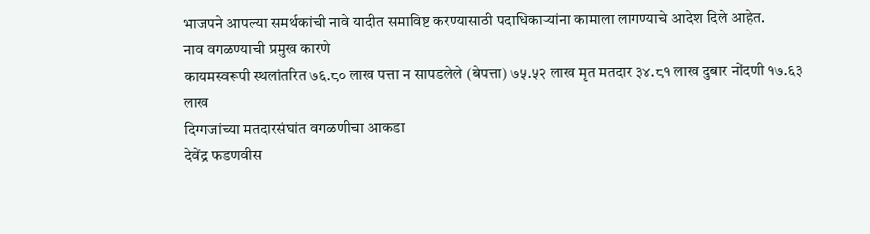भाजपने आपल्या समर्थकांची नावे यादीत समाविष्ट करण्यासाठी पदाधिकाऱ्यांना कामाला लागण्याचे आदेश दिले आहेत.
नाव वगळण्याची प्रमुख कारणे
कायमस्वरूपी स्थलांतरित ७६.८० लाख पत्ता न सापडलेले (बेपत्ता) ७५.५२ लाख मृत मतदार ३४.८१ लाख दुबार नोंदणी १७.६३ लाख
दिग्गजांच्या मतदारसंघांत वगळणीचा आकडा
देवेंद्र फडणवीस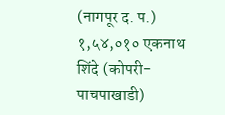(नागपूर द. प.) १,५४,०१० एकनाथ शिंदे (कोपरी-पाचपाखाडी)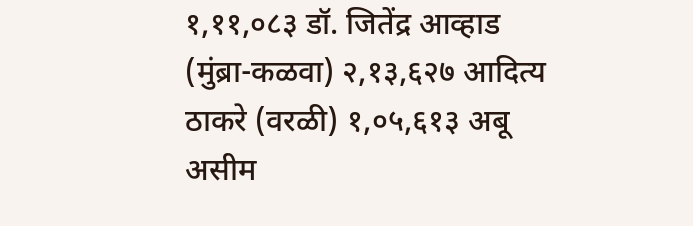१,११,०८३ डॉ. जितेंद्र आव्हाड (मुंब्रा-कळवा) २,१३,६२७ आदित्य ठाकरे (वरळी) १,०५,६१३ अबू असीम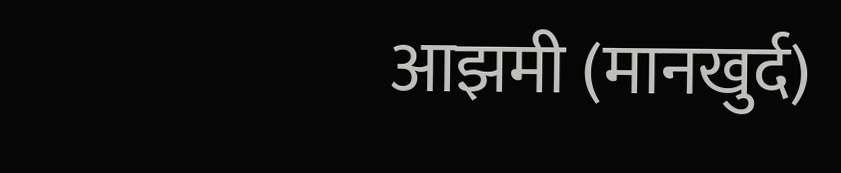आझमी (मानखुर्द)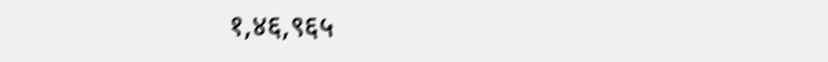१,४६,९६५